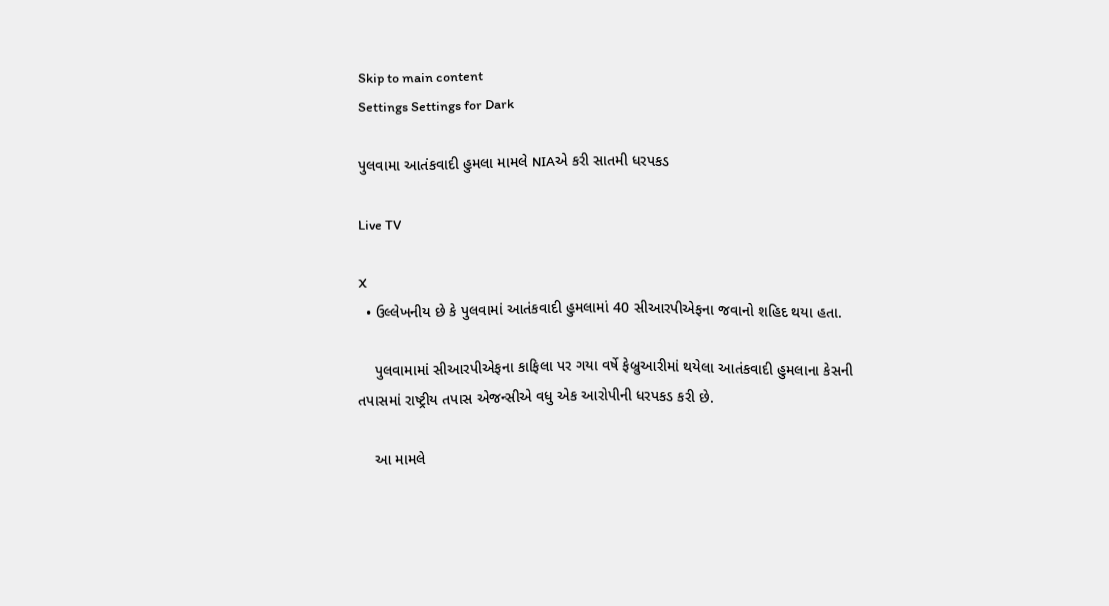Skip to main content
Settings Settings for Dark

પુલવામા આતંકવાદી હુમલા મામલે NIAએ કરી સાતમી ધરપકડ

Live TV

X
  • ઉલ્લેખનીય છે કે પુલવામાં આતંકવાદી હુમલામાં 40 સીઆરપીએફના જવાનો શહિદ થયા હતા.

    પુલવામામાં સીઆરપીએફના કાફિલા પર ગયા વર્ષે ફેબ્રુઆરીમાં થયેલા આતંકવાદી હુમલાના કેસની તપાસમાં રાષ્ટ્રીય તપાસ એજન્સીએ વધુ એક આરોપીની ધરપકડ કરી છે.

    આ મામલે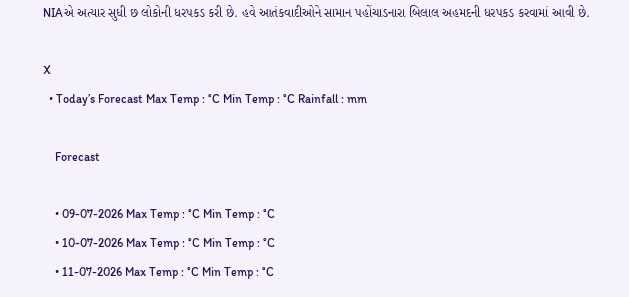NIAએ અત્યાર સુધી છ લોકોની ધરપકડ કરી છે. હવે આતંકવાદીઓને સામાન પહોંચાડનારા બિલાલ અહમદની ધરપકડ કરવામાં આવી છે.

X
  • Today’s Forecast Max Temp : °C Min Temp : °C Rainfall : mm

    Forecast

    • 09-07-2026 Max Temp : °C Min Temp : °C
    • 10-07-2026 Max Temp : °C Min Temp : °C
    • 11-07-2026 Max Temp : °C Min Temp : °C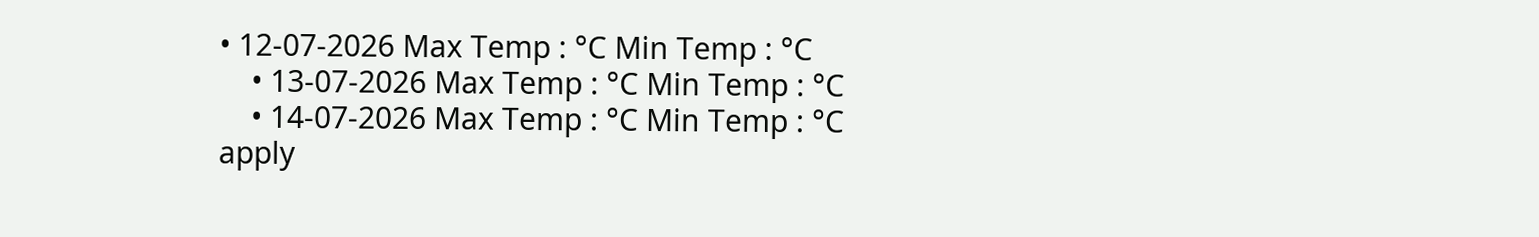• 12-07-2026 Max Temp : °C Min Temp : °C
    • 13-07-2026 Max Temp : °C Min Temp : °C
    • 14-07-2026 Max Temp : °C Min Temp : °C
apply